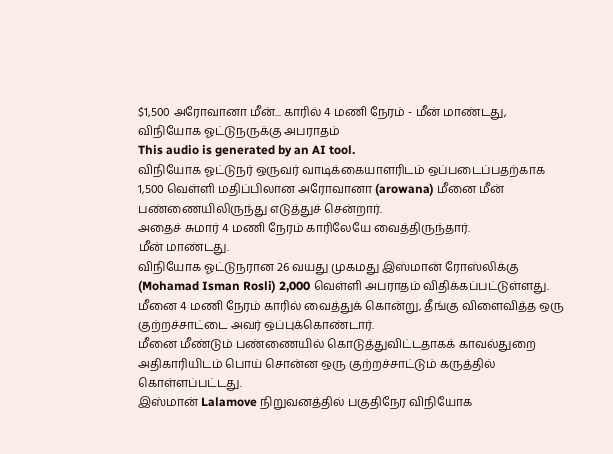$1,500 அரோவானா மீன்... காரில் 4 மணி நேரம் - மீன் மாண்டது, விநியோக ஓட்டுநருக்கு அபராதம்
This audio is generated by an AI tool.
விநியோக ஓட்டுநர் ஒருவர் வாடிக்கையாளரிடம் ஒப்படைப்பதற்காக 1,500 வெள்ளி மதிப்பிலான அரோவானா (arowana) மீனை மீன் பண்ணையிலிருந்து எடுத்துச் சென்றார்.
அதைச் சுமார் 4 மணி நேரம் காரிலேயே வைத்திருந்தார்.
மீன் மாண்டது.
விநியோக ஓட்டுநரான 26 வயது முகமது இஸ்மான் ரோஸ்லிக்கு (Mohamad Isman Rosli) 2,000 வெள்ளி அபராதம் விதிக்கப்பட்டுள்ளது.
மீனை 4 மணி நேரம் காரில் வைத்துக் கொன்று, தீங்கு விளைவித்த ஒரு குற்றச்சாட்டை அவர் ஒப்புக்கொண்டார்.
மீனை மீண்டும் பண்ணையில் கொடுத்துவிட்டதாகக் காவல்துறை அதிகாரியிடம் பொய் சொன்ன ஒரு குற்றச்சாட்டும் கருத்தில் கொள்ளப்பட்டது.
இஸ்மான் Lalamove நிறுவனத்தில் பகுதிநேர விநியோக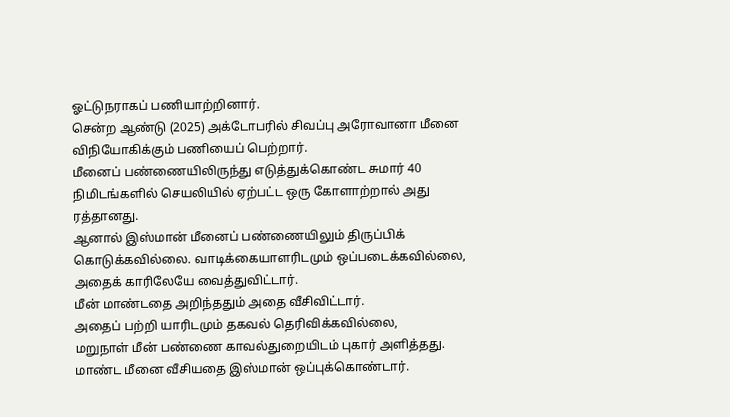ஓட்டுநராகப் பணியாற்றினார்.
சென்ற ஆண்டு (2025) அக்டோபரில் சிவப்பு அரோவானா மீனை விநியோகிக்கும் பணியைப் பெற்றார்.
மீனைப் பண்ணையிலிருந்து எடுத்துக்கொண்ட சுமார் 40 நிமிடங்களில் செயலியில் ஏற்பட்ட ஒரு கோளாற்றால் அது ரத்தானது.
ஆனால் இஸ்மான் மீனைப் பண்ணையிலும் திருப்பிக் கொடுக்கவில்லை. வாடிக்கையாளரிடமும் ஒப்படைக்கவில்லை,
அதைக் காரிலேயே வைத்துவிட்டார்.
மீன் மாண்டதை அறிந்ததும் அதை வீசிவிட்டார்.
அதைப் பற்றி யாரிடமும் தகவல் தெரிவிக்கவில்லை,
மறுநாள் மீன் பண்ணை காவல்துறையிடம் புகார் அளித்தது.
மாண்ட மீனை வீசியதை இஸ்மான் ஒப்புக்கொண்டார்.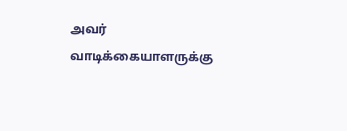அவர் வாடிக்கையாளருக்கு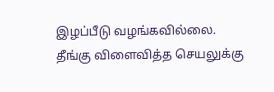இழப்பீடு வழங்கவில்லை.
தீங்கு விளைவித்த செயலுக்கு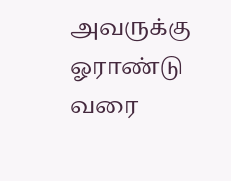அவருக்கு ஓராண்டு வரை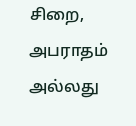சிறை, அபராதம் அல்லது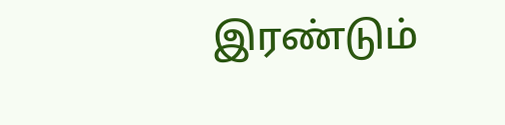இரண்டும்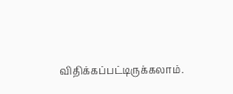விதிக்கப்பட்டிருக்கலாம்.